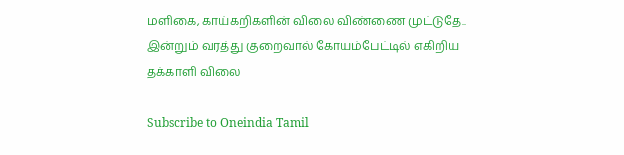மளிகை, காய்கறிகளின் விலை விண்ணை முட்டுதே.. இன்றும் வரத்து குறைவால் கோயம்பேட்டில் எகிறிய தக்காளி விலை

Subscribe to Oneindia Tamil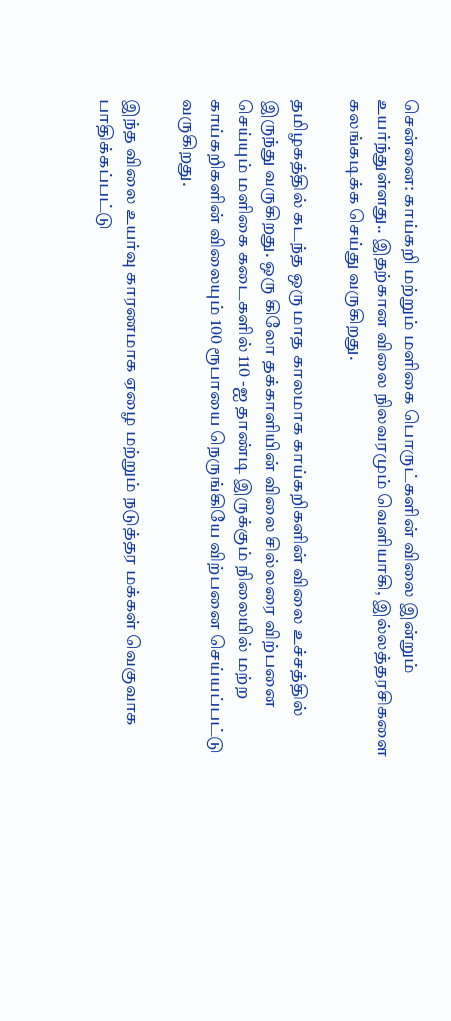சென்னை: காய்கறி மற்றும் மளிகை பொருட்களின் விலை இன்றும் உயர்ந்துள்ளது.. இதற்கான விலை நிலவரமும் வெளியாகி, இல்லத்தரசிகளை கலங்கடிக்க செய்து வருகிறது.

தமிழகத்தில் கடந்த ஒரு மாத காலமாக காய்கறிகளின் விலை உச்சத்தில் இருந்து வருகிறது. ஒரு கிலோ தக்காளியின் விலை சில்லரை விற்பனை செய்யும் மளிகை கடைகளில் 110 -ஐ தாண்டி இருக்கும் நிலையில் மற்ற காய்கறிகளின் விலையும் 100 ரூபாயை நெருங்கியே விற்பனை செய்யப்பட்டு வருகிறது.

இந்த விலை உயர்வு காரணமாக ஏழை மற்றும் நடுத்தர மக்கள் வெகுவாக பாதிக்கப்பட்டு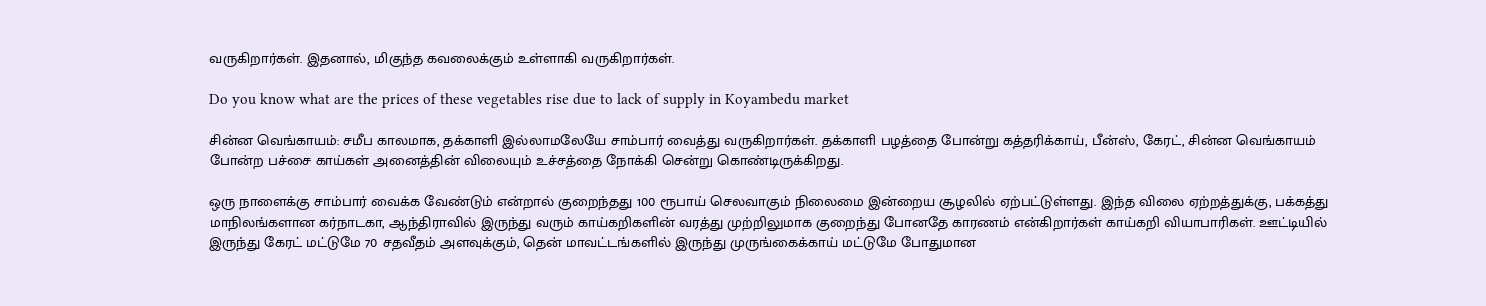வருகிறார்கள். இதனால், மிகுந்த கவலைக்கும் உள்ளாகி வருகிறார்கள்.

Do you know what are the prices of these vegetables rise due to lack of supply in Koyambedu market

சின்ன வெங்காயம்: சமீப காலமாக, தக்காளி இல்லாமலேயே சாம்பார் வைத்து வருகிறார்கள். தக்காளி பழத்தை போன்று கத்தரிக்காய், பீன்ஸ், கேரட், சின்ன வெங்காயம் போன்ற பச்சை காய்கள் அனைத்தின் விலையும் உச்சத்தை நோக்கி சென்று கொண்டிருக்கிறது.

ஒரு நாளைக்கு சாம்பார் வைக்க வேண்டும் என்றால் குறைந்தது 100 ரூபாய் செலவாகும் நிலைமை இன்றைய சூழலில் ஏற்பட்டுள்ளது. இந்த விலை ஏற்றத்துக்கு, பக்கத்து மாநிலங்களான கர்நாடகா, ஆந்திராவில் இருந்து வரும் காய்கறிகளின் வரத்து முற்றிலுமாக குறைந்து போனதே காரணம் என்கிறார்கள் காய்கறி வியாபாரிகள். ஊட்டியில் இருந்து கேரட் மட்டுமே 70 சதவீதம் அளவுக்கும், தென் மாவட்டங்களில் இருந்து முருங்கைக்காய் மட்டுமே போதுமான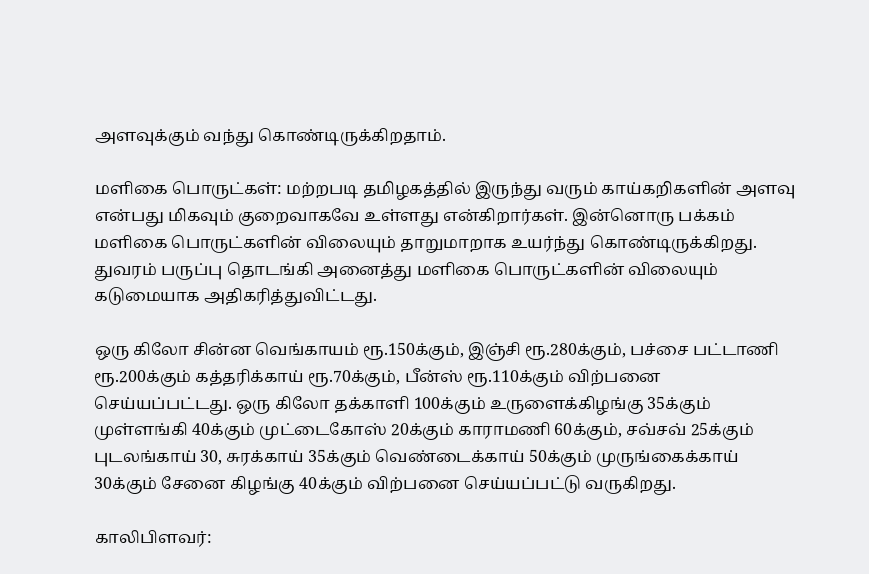அளவுக்கும் வந்து கொண்டிருக்கிறதாம்.

மளிகை பொருட்கள்: மற்றபடி தமிழகத்தில் இருந்து வரும் காய்கறிகளின் அளவு என்பது மிகவும் குறைவாகவே உள்ளது என்கிறார்கள். இன்னொரு பக்கம் மளிகை பொருட்களின் விலையும் தாறுமாறாக உயர்ந்து கொண்டிருக்கிறது. துவரம் பருப்பு தொடங்கி அனைத்து மளிகை பொருட்களின் விலையும் கடுமையாக அதிகரித்துவிட்டது.

ஒரு கிலோ சின்ன வெங்காயம் ரூ.150க்கும், இஞ்சி ரூ.280க்கும், பச்சை பட்டாணி ரூ.200க்கும் கத்தரிக்காய் ரூ.70க்கும், பீன்ஸ் ரூ.110க்கும் விற்பனை செய்யப்பட்டது. ஒரு கிலோ தக்காளி 100க்கும் உருளைக்கிழங்கு 35க்கும் முள்ளங்கி 40க்கும் முட்டைகோஸ் 20க்கும் காராமணி 60க்கும், சவ்சவ் 25க்கும் புடலங்காய் 30, சுரக்காய் 35க்கும் வெண்டைக்காய் 50க்கும் முருங்கைக்காய் 30க்கும் சேனை கிழங்கு 40க்கும் விற்பனை செய்யப்பட்டு வருகிறது.

காலிபிளவர்: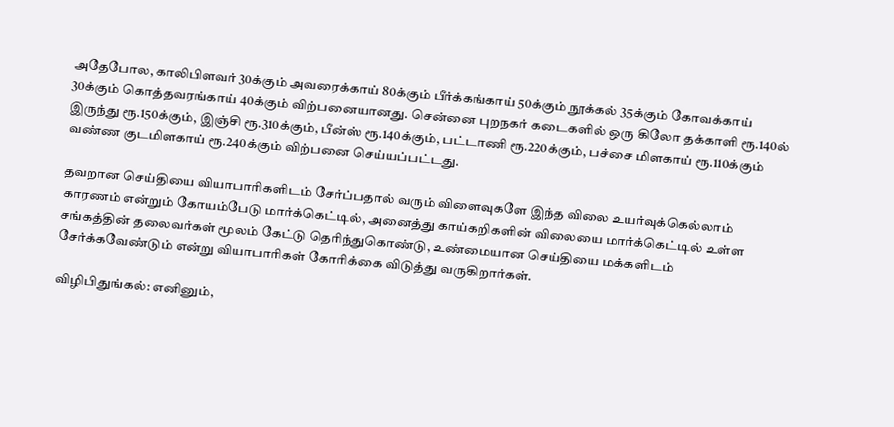அதேபோல, காலிபிளவர் 30க்கும் அவரைக்காய் 80க்கும் பீர்க்கங்காய் 50க்கும் நூக்கல் 35க்கும் கோவக்காய் 30க்கும் கொத்தவரங்காய் 40க்கும் விற்பனையானது. சென்னை புறநகர் கடைகளில் ஒரு கிலோ தக்காளி ரூ.140ல் இருந்து ரூ.150க்கும், இஞ்சி ரூ.310க்கும், பீன்ஸ் ரூ.140க்கும், பட்டாணி ரூ.220க்கும், பச்சை மிளகாய் ரூ.110க்கும் வண்ண குடமிளகாய் ரூ.240க்கும் விற்பனை செய்யப்பட்டது.

தவறான செய்தியை வியாபாரிகளிடம் சேர்ப்பதால் வரும் விளைவுகளே இந்த விலை உயர்வுக்கெல்லாம் காரணம் என்றும் கோயம்பேடு மார்க்கெட்டில், அனைத்து காய்கறிகளின் விலையை மார்க்கெட்டில் உள்ள சங்கத்தின் தலைவர்கள் மூலம் கேட்டு தெரிந்துகொண்டு, உண்மையான செய்தியை மக்களிடம் சேர்க்கவேண்டும் என்று வியாபாரிகள் கோரிக்கை விடுத்து வருகிறார்கள்.

விழிபிதுங்கல்: எனினும்,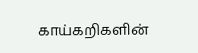காய்கறிகளின்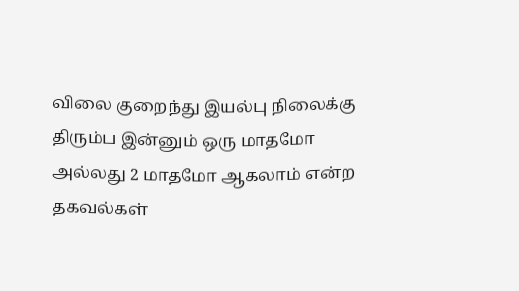விலை குறைந்து இயல்பு நிலைக்கு திரும்ப இன்னும் ஒரு மாதமோ அல்லது 2 மாதமோ ஆகலாம் என்ற தகவல்கள்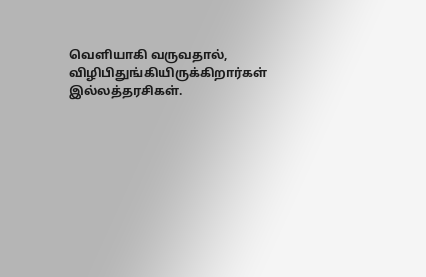வெளியாகி வருவதால், விழிபிதுங்கியிருக்கிறார்கள் இல்லத்தரசிகள்.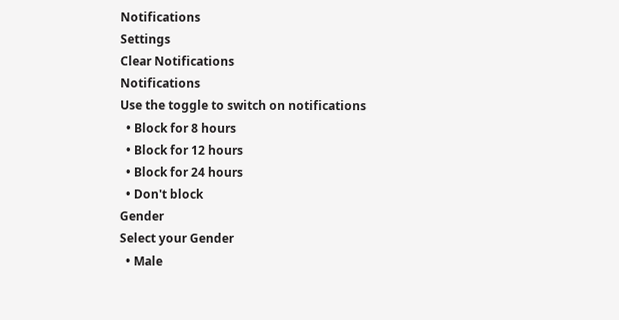Notifications
Settings
Clear Notifications
Notifications
Use the toggle to switch on notifications
  • Block for 8 hours
  • Block for 12 hours
  • Block for 24 hours
  • Don't block
Gender
Select your Gender
  • Male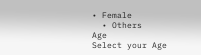• Female
  • Others
Age
Select your Age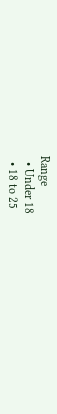Range
  • Under 18
  • 18 to 25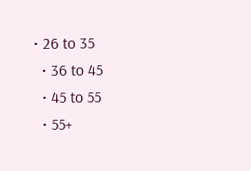• 26 to 35
  • 36 to 45
  • 45 to 55
  • 55+